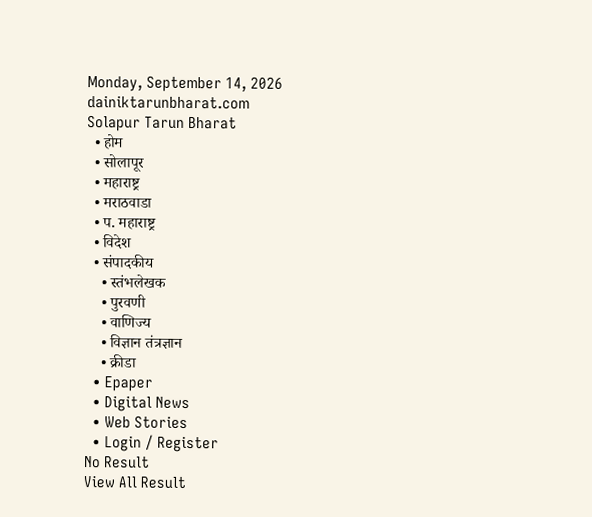Monday, September 14, 2026
dainiktarunbharat.com
Solapur Tarun Bharat
  • होम
  • सोलापूर
  • महाराष्ट्र
  • मराठवाडा
  • प. महाराष्ट्र
  • विदेश
  • संपादकीय
    • स्तंभलेखक
    • पुरवणी
    • वाणिज्य
    • विज्ञान तंत्रज्ञान
    • क्रीडा
  • Epaper
  • Digital News
  • Web Stories
  • Login / Register
No Result
View All Result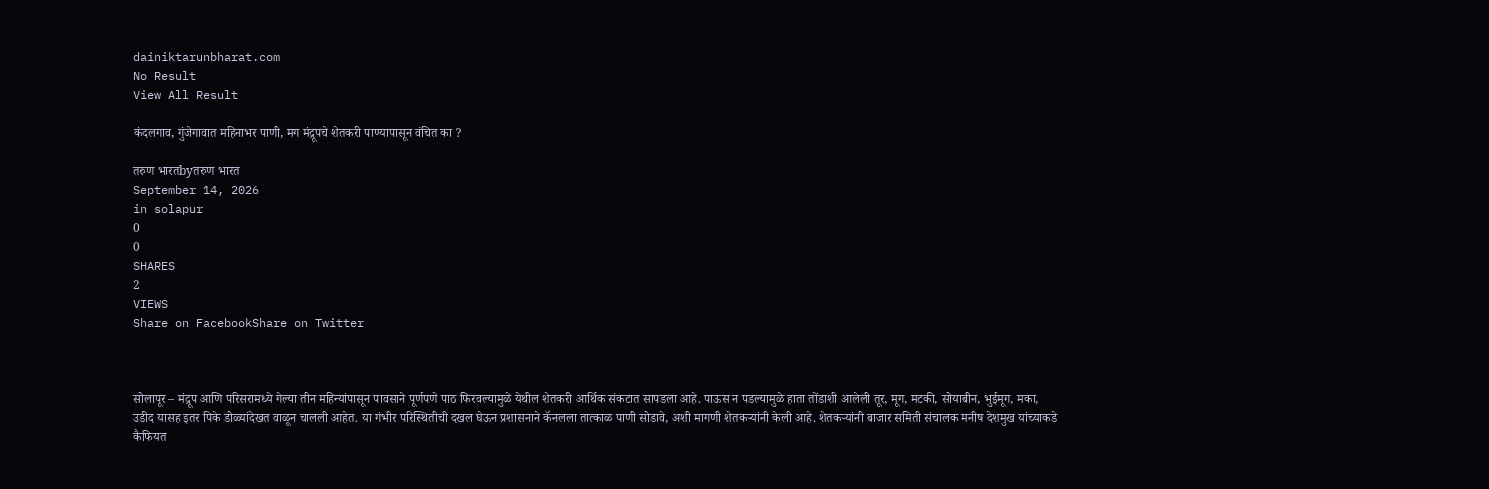dainiktarunbharat.com
No Result
View All Result

कंदलगाव, गुंजेगावात महिनाभर पाणी, मग मंद्रूपचे शेतकरी पाण्यापासून वंचित का ?

तरुण भारतbyतरुण भारत
September 14, 2026
in solapur
0
0
SHARES
2
VIEWS
Share on FacebookShare on Twitter



सोलापूर – मंद्रूप आणि परिसरामध्ये गेल्या तीन महिन्यांपासून पावसाने पूर्णपणे पाठ फिरवल्यामुळे येथील शेतकरी आर्थिक संकटात सापडला आहे. पाऊस न पडल्यामुळे हाता तोंडाशी आलेली तूर, मूग, मटकी, सोयाबीन, भुईमूग, मका, उडीद यासह इतर पिके डोळ्यांदेखत वाळून चालली आहेत. या गंभीर परिस्थितीची दखल घेऊन प्रशासनाने कॅनलला तात्काळ पाणी सोडावे, अशी मागणी शेतकऱ्यांनी केली आहे. शेतकऱ्यांनी बाजार समिती संचालक मनीष देशमुख यांच्याकडे कैफियत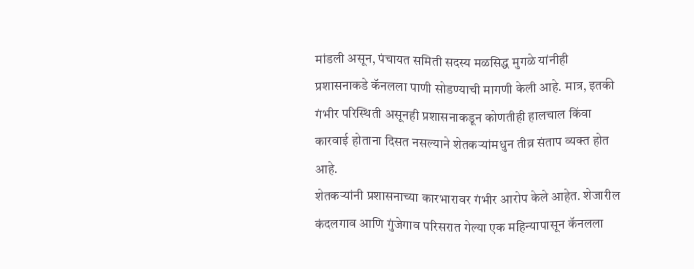मांडली असून, पंचायत समिती सदस्य मळसिद्ध मुगळे यांनीही प्रशासनाकडे कॅनलला पाणी सोडण्याची मागणी केली आहे. मात्र, इतकी गंभीर परिस्थिती असूनही प्रशासनाकडून कोणतीही हालचाल किंवा कारवाई होताना दिसत नसल्याने शेतकऱ्यांमधुन तीव्र संताप व्यक्त होत आहे.
शेतकऱ्यांनी प्रशासनाच्या कारभारावर गंभीर आरोप केले आहेत. शेजारील कंदलगाव आणि गुंजेगाव परिसरात गेल्या एक महिन्यापासून कॅनलला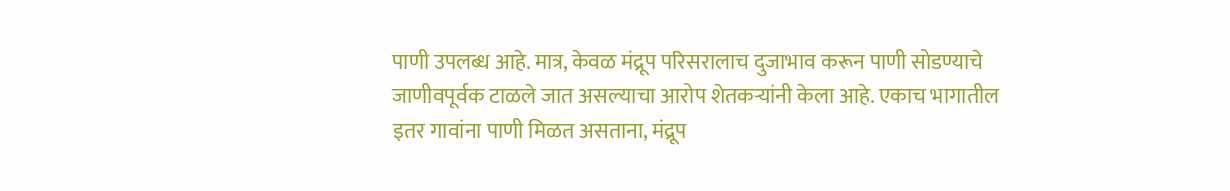पाणी उपलब्ध आहे. मात्र, केवळ मंद्रूप परिसरालाच दुजाभाव करून पाणी सोडण्याचे जाणीवपूर्वक टाळले जात असल्याचा आरोप शेतकऱ्यांनी केला आहे. एकाच भागातील इतर गावांना पाणी मिळत असताना, मंद्रूप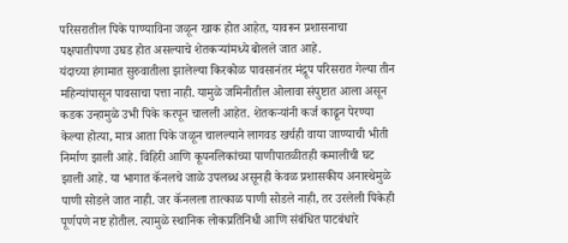परिसरातील पिके पाण्याविना जळून खाक होत आहेत, यावरून प्रशासनाचा पक्षपातीपणा उघड होत असल्याचे शेतकऱ्यांमध्ये बोलले जात आहे.
यंदाच्या हंगामात सुरुवातीला झालेल्या किरकोळ पावसानंतर मंद्रूप परिसरात गेल्या तीन महिन्यांपासून पावसाचा पत्ता नाही. यामुळे जमिनीतील ओलावा संपुष्टात आला असून कडक उन्हामुळे उभी पिके करपून चालली आहेत. शेतकऱ्यांनी कर्ज काढून पेरण्या केल्या होत्या, मात्र आता पिके जळून चालल्याने लागवड खर्चही वाया जाण्याची भीती निर्माण झाली आहे. विहिरी आणि कूपनलिकांच्या पाणीपातळीतही कमालीची घट झाली आहे. या भागात कॅनलचे जाळे उपलब्ध असूनही केवळ प्रशासकीय अनास्थेमुळे पाणी सोडले जात नाही. जर कॅनलला तात्काळ पाणी सोडले नाही, तर उरलेली पिकेही पूर्णपणे नष्ट होतील. त्यामुळे स्थानिक लोकप्रतिनिधी आणि संबंधित पाटबंधारे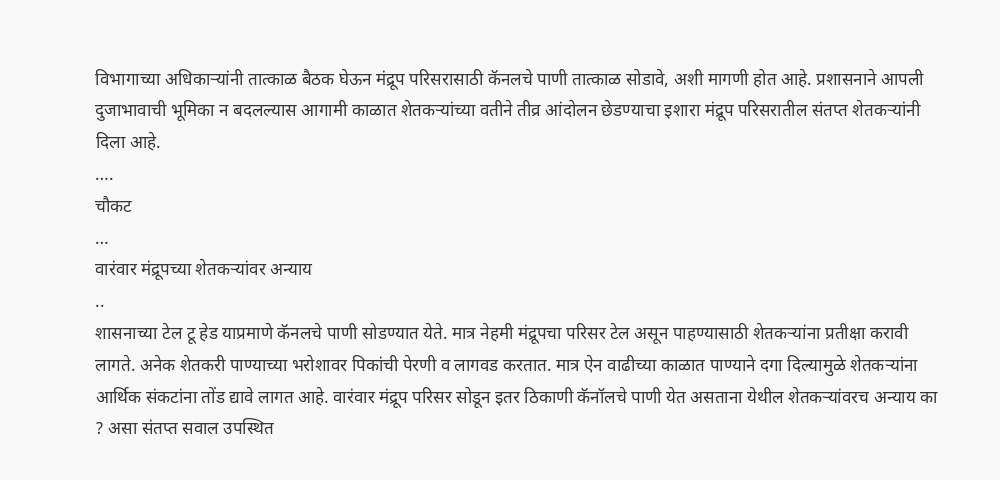विभागाच्या अधिकाऱ्यांनी तात्काळ बैठक घेऊन मंद्रूप परिसरासाठी कॅनलचे पाणी तात्काळ सोडावे, अशी मागणी होत आहे. प्रशासनाने आपली दुजाभावाची भूमिका न बदलल्यास आगामी काळात शेतकऱ्यांच्या वतीने तीव्र आंदोलन छेडण्याचा इशारा मंद्रूप परिसरातील संतप्त शेतकऱ्यांनी दिला आहे.
….
चौकट
…
वारंवार मंद्रूपच्या शेतकऱ्यांवर अन्याय
..
शासनाच्या टेल टू हेड याप्रमाणे कॅनलचे पाणी सोडण्यात येते. मात्र नेहमी मंद्रूपचा परिसर टेल असून पाहण्यासाठी शेतकऱ्यांना प्रतीक्षा करावी लागते. अनेक शेतकरी पाण्याच्या भरोशावर पिकांची पेरणी व लागवड करतात. मात्र ऐन वाढीच्या काळात पाण्याने दगा दिल्यामुळे शेतकऱ्यांना आर्थिक संकटांना तोंड द्यावे लागत आहे. वारंवार मंद्रूप परिसर सोडून इतर ठिकाणी कॅनॉलचे पाणी येत असताना येथील शेतकऱ्यांवरच अन्याय का ? असा संतप्त सवाल उपस्थित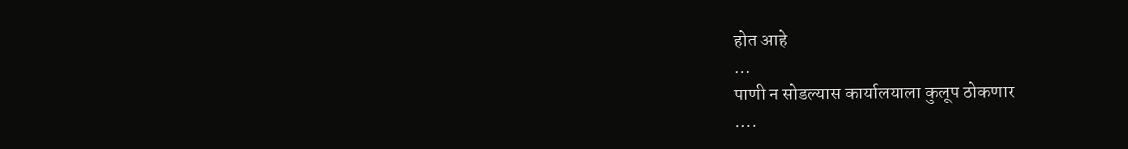होत आहे
…
पाणी न सोडल्यास कार्यालयाला कुलूप ठोकणार
….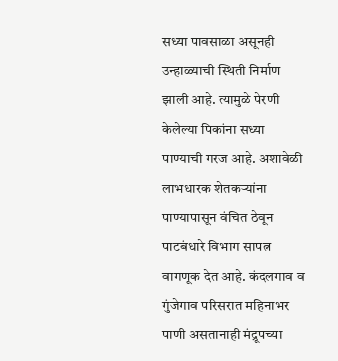सध्या पावसाळा असूनही उन्हाळ्याची स्थिती निर्माण झाली आहे. त्यामुळे पेरणी केलेल्या पिकांना सध्या पाण्याची गरज आहे. अशावेळी लाभधारक शेतकऱ्यांना पाण्यापासून वंचित ठेवून पाटबंधारे विभाग सापत्न वागणूक देत आहे. कंदलगाव व गुंजेगाव परिसरात महिनाभर पाणी असतानाही मंद्रूपच्या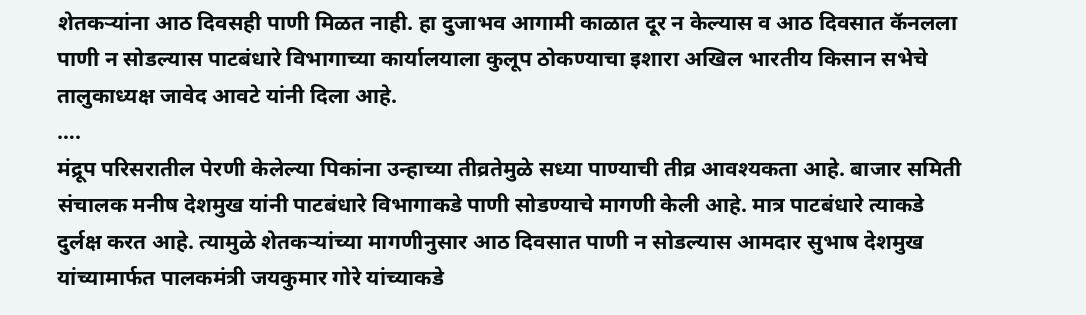शेतकऱ्यांना आठ दिवसही पाणी मिळत नाही. हा दुजाभव आगामी काळात दूर न केल्यास व आठ दिवसात कॅनलला पाणी न सोडल्यास पाटबंधारे विभागाच्या कार्यालयाला कुलूप ठोकण्याचा इशारा अखिल भारतीय किसान सभेचे तालुकाध्यक्ष जावेद आवटे यांनी दिला आहे.
….
मंद्रूप परिसरातील पेरणी केलेल्या पिकांना उन्हाच्या तीव्रतेमुळे सध्या पाण्याची तीव्र आवश्यकता आहे. बाजार समिती संचालक मनीष देशमुख यांनी पाटबंधारे विभागाकडे पाणी सोडण्याचे मागणी केली आहे. मात्र पाटबंधारे त्याकडे दुर्लक्ष करत आहे. त्यामुळे शेतकऱ्यांच्या मागणीनुसार आठ दिवसात पाणी न सोडल्यास आमदार सुभाष देशमुख यांच्यामार्फत पालकमंत्री जयकुमार गोरे यांच्याकडे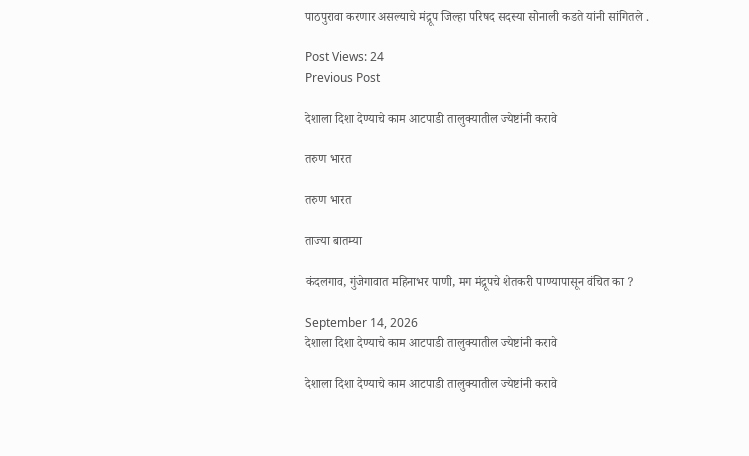पाठपुरावा करणार असल्याचे मंद्रूप जिल्हा परिषद सदस्या सोनाली कडते यांनी सांगितले .

Post Views: 24
Previous Post

देशाला दिशा देण्याचे काम आटपाडी तालुक्यातील ज्येष्टांनी करावे

तरुण भारत

तरुण भारत

ताज्या बातम्या

कंदलगाव, गुंजेगावात महिनाभर पाणी, मग मंद्रूपचे शेतकरी पाण्यापासून वंचित का ?

September 14, 2026
देशाला दिशा देण्याचे काम आटपाडी तालुक्यातील ज्येष्टांनी करावे

देशाला दिशा देण्याचे काम आटपाडी तालुक्यातील ज्येष्टांनी करावे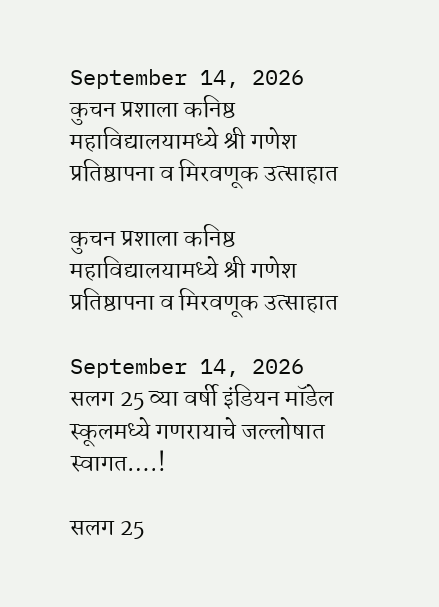September 14, 2026
कुचन प्रशाला कनिष्ठ महाविद्यालयामध्ये श्री गणेश प्रतिष्ठापना व मिरवणूक उत्साहात

कुचन प्रशाला कनिष्ठ महाविद्यालयामध्ये श्री गणेश प्रतिष्ठापना व मिरवणूक उत्साहात

September 14, 2026
सलग 25 व्या वर्षी इंडियन मॉडेल स्कूलमध्ये गणरायाचे जल्लोषात स्वागत….!

सलग 25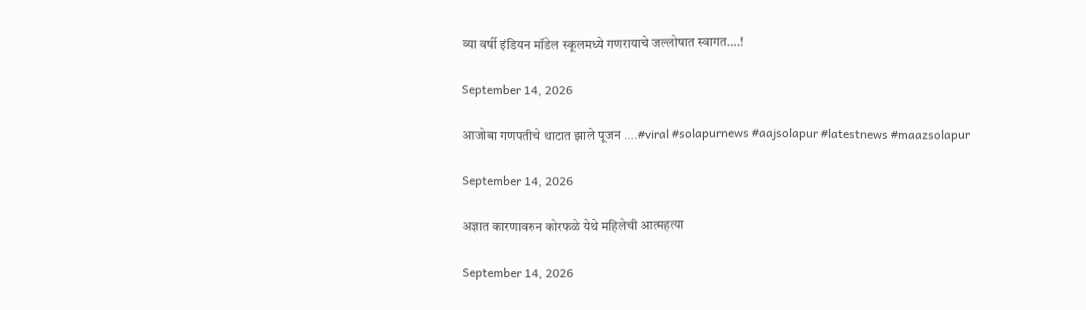व्या वर्षी इंडियन मॉडेल स्कूलमध्ये गणरायाचे जल्लोषात स्वागत….!

September 14, 2026

आजोबा गणपतीचे थाटात झाले पूजन ….#viral #solapurnews #aajsolapur #latestnews #maazsolapur

September 14, 2026

अज्ञात कारणावरुन कोरफळे येथे महिलेची आत्महत्या

September 14, 2026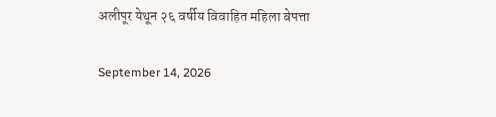अलीपूर येथून २६ वर्षीय विवाहित महिला बेपत्ता

September 14, 2026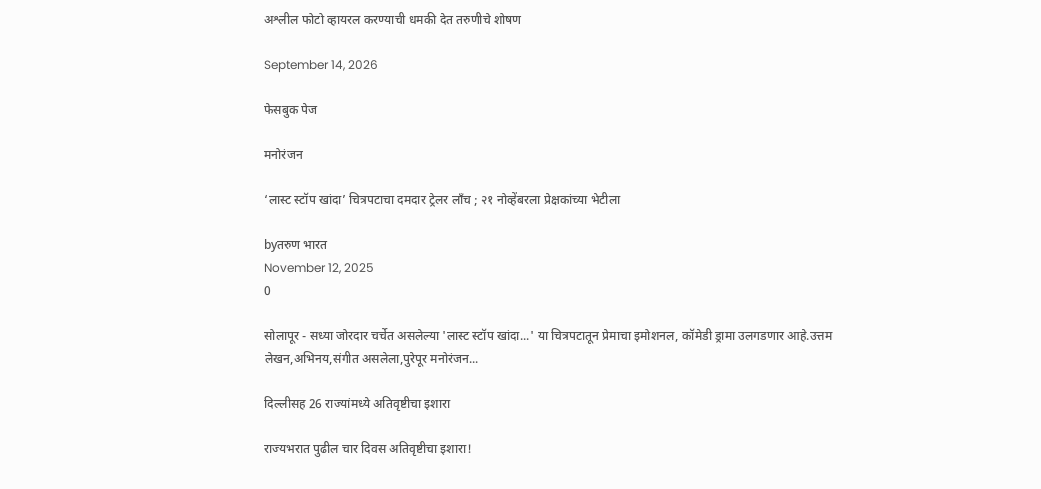अश्लील फोटो व्हायरल करण्याची धमकी देत तरुणीचे शोषण

September 14, 2026

फेसबुक पेज

मनोरंजन

‘लास्ट स्टॉप खांदा’ चित्रपटाचा दमदार ट्रेलर लाँच ; २१ नोव्हेंबरला प्रेक्षकांच्या भेटीला

byतरुण भारत
November 12, 2025
0

सोलापूर - सध्या जोरदार चर्चेत असलेल्या 'लास्ट स्टॉप खांदा...' या चित्रपटातून प्रेमाचा इमोशनल, कॉमेडी ड्रामा उलगडणार आहे.उत्तम लेखन,अभिनय,संगीत असलेला,पुरेपूर मनोरंजन...

दिल्लीसह 26 राज्यांमध्ये अतिवृष्टीचा इशारा

राज्यभरात पुढील चार दिवस अतिवृष्टीचा इशारा!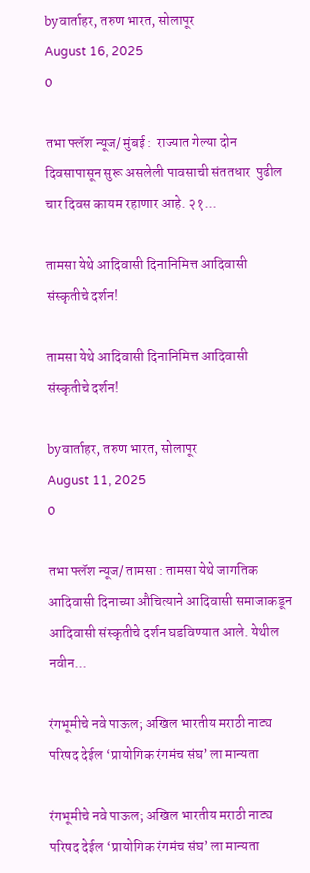byवार्ताहर, तरुण भारत, सोलापूर
August 16, 2025
0

तभा फ्लॅश न्यूज/ मुंबई :  राज्यात गेल्या दोन दिवसापासून सुरू असलेली पावसाची संततधार  पुढील चार दिवस कायम रहाणार आहे. २१...

तामसा येथे आदिवासी दिनानिमित्त आदिवासी संस्कृतीचे दर्शन!

तामसा येथे आदिवासी दिनानिमित्त आदिवासी संस्कृतीचे दर्शन!

byवार्ताहर, तरुण भारत, सोलापूर
August 11, 2025
0

तभा फ्लॅश न्यूज/ तामसा : तामसा येथे जागतिक आदिवासी दिनाच्या औचित्याने आदिवासी समाजाकडून आदिवासी संस्कृतीचे दर्शन घडविण्यात आले. येथील नवीन...

रंगभूमीचे नवे पाऊल; अखिल भारतीय मराठी नाट्य परिषद देईल ‘प्रायोगिक रंगमंच संघ’ ला मान्यता

रंगभूमीचे नवे पाऊल; अखिल भारतीय मराठी नाट्य परिषद देईल ‘प्रायोगिक रंगमंच संघ’ ला मान्यता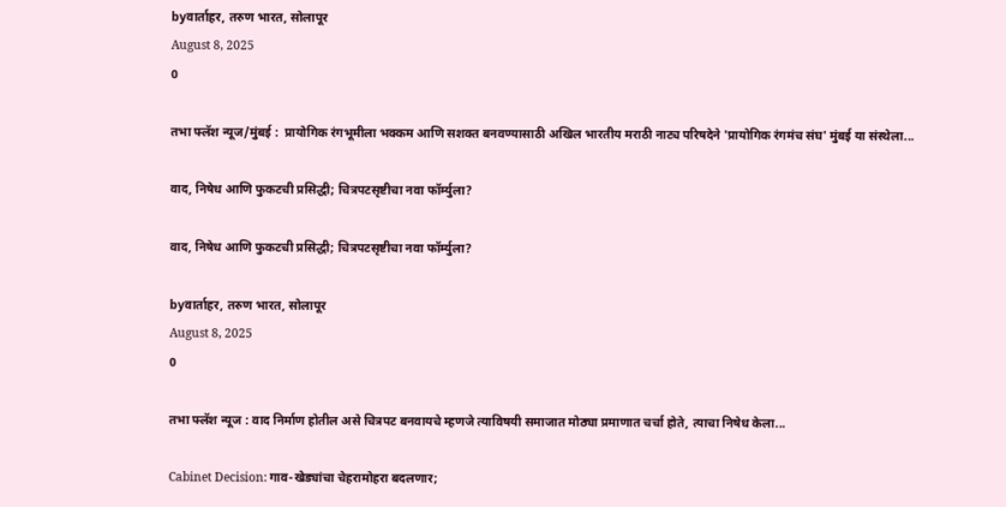byवार्ताहर, तरुण भारत, सोलापूर
August 8, 2025
0

तभा फ्लॅश न्यूज/मुंबई :  प्रायोगिक रंगभूमीला भक्कम आणि सशक्त बनवण्यासाठी अखिल भारतीय मराठी नाट्य परिषदेने 'प्रायोगिक रंगमंच संघ' मुंबई या संस्थेला...

वाद, निषेध आणि फुकटची प्रसिद्धी; चित्रपटसृष्टीचा नवा फॉर्म्युला?

वाद, निषेध आणि फुकटची प्रसिद्धी; चित्रपटसृष्टीचा नवा फॉर्म्युला?

byवार्ताहर, तरुण भारत, सोलापूर
August 8, 2025
0

तभा फ्लॅश न्यूज : वाद निर्माण होतील असे चित्रपट बनवायचे म्हणजे त्याविषयी समाजात मोठ्या प्रमाणात चर्चा होते, त्याचा निषेध केला...

Cabinet Decision: गाव-खेड्यांचा चेहरामोहरा बदलणार;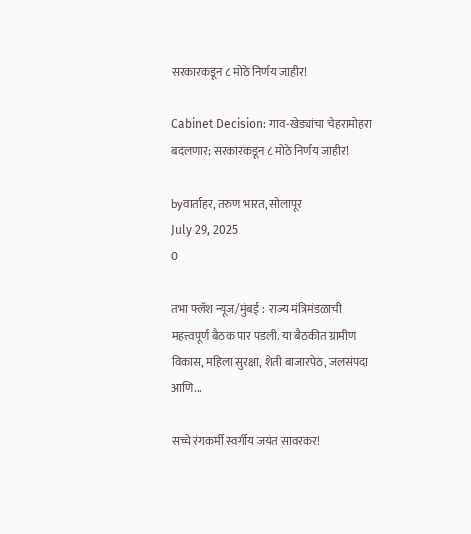सरकारकडून ८ मोठे निर्णय जाहीर!

Cabinet Decision: गाव-खेड्यांचा चेहरामोहरा बदलणार; सरकारकडून ८ मोठे निर्णय जाहीर!

byवार्ताहर, तरुण भारत, सोलापूर
July 29, 2025
0

तभा फ्लॅश न्यूज/मुंबई :  राज्य मंत्रिमंडळाची महत्त्वपूर्ण बैठक पार पडली. या बैठकीत ग्रामीण विकास, महिला सुरक्षा, शेती बाजारपेठ, जलसंपदा आणि...

सच्चे रंगकर्मी स्वर्गीय जयंत सावरकर!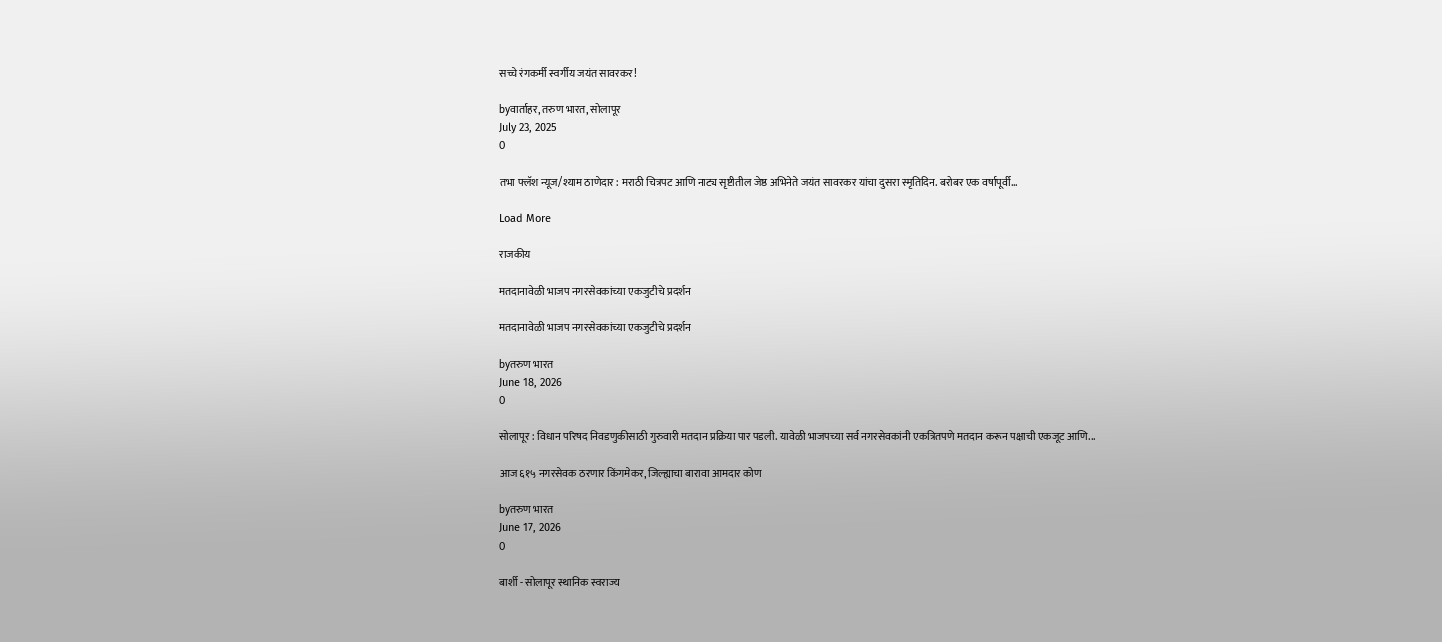सच्चे रंगकर्मी स्वर्गीय जयंत सावरकर!

byवार्ताहर, तरुण भारत, सोलापूर
July 23, 2025
0

तभा फ्लॅश न्यूज/श्याम ठाणेदार : मराठी चित्रपट आणि नाट्य सृष्टीतील जेष्ठ अभिनेते जयंत सावरकर यांचा दुसरा स्मृतिदिन. बरोबर एक वर्षापूर्वी...

Load More

राजकीय

मतदानावेळी भाजप नगरसेवकांच्या एकजुटीचे प्रदर्शन

मतदानावेळी भाजप नगरसेवकांच्या एकजुटीचे प्रदर्शन

byतरुण भारत
June 18, 2026
0

सोलापूर : विधान परिषद निवडणुकीसाठी गुरुवारी मतदान प्रक्रिया पार पडली. यावेळी भाजपच्या सर्व नगरसेवकांनी एकत्रितपणे मतदान करून पक्षाची एकजूट आणि...

आज ६१५ नगरसेवक ठरणार किंगमेकर, जिल्ह्याचा बारावा आमदार कोण

byतरुण भारत
June 17, 2026
0

बार्शी - सोलापूर स्थानिक स्वराज्य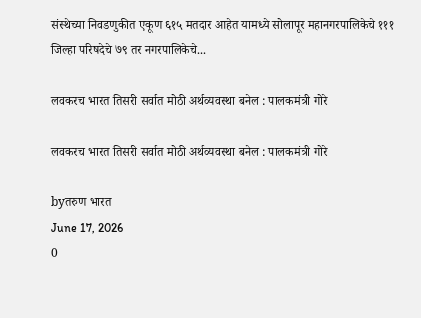संस्थेच्या निवडणुकीत एकूण ६१५ मतदार आहेत यामध्ये सोलापूर महानगरपालिकेचे १११ जिल्हा परिषदेचे ७९ तर नगरपालिकेचे...

लवकरच भारत तिसरी सर्वात मोठी अर्थव्यवस्था बनेल : पालकमंत्री गोरे

लवकरच भारत तिसरी सर्वात मोठी अर्थव्यवस्था बनेल : पालकमंत्री गोरे

byतरुण भारत
June 17, 2026
0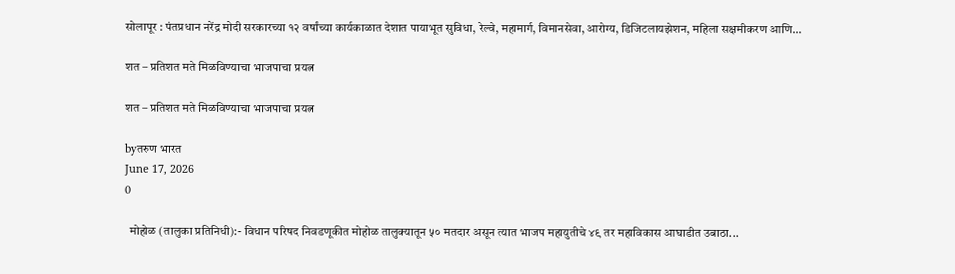सोलापूर : पंतप्रधान नरेंद्र मोदी सरकारच्या १२ वर्षांच्या कार्यकाळात देशात पायाभूत सुविधा, रेल्वे, महामार्ग, विमानसेवा, आरोग्य, डिजिटलायझेशन, महिला सक्षमीकरण आणि...

शत – प्रतिशत मते मिळविण्याचा भाजपाचा प्रयत्न

शत – प्रतिशत मते मिळविण्याचा भाजपाचा प्रयत्न

byतरुण भारत
June 17, 2026
0

  मोहोळ (तालुका प्रतिनिधी):- विधान परिषद निवडणूकीत मोहोळ तालुक्यातून ५० मतदार असून त्यात भाजप महायुतीचे ४९ तर महाविकास आघाडीत उबाठा...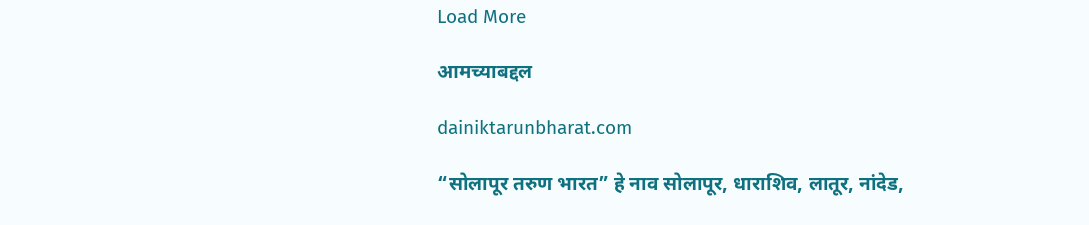Load More

आमच्याबद्दल

dainiktarunbharat.com

“सोलापूर तरुण भारत” हे नाव सोलापूर, धाराशिव, लातूर, नांदेड,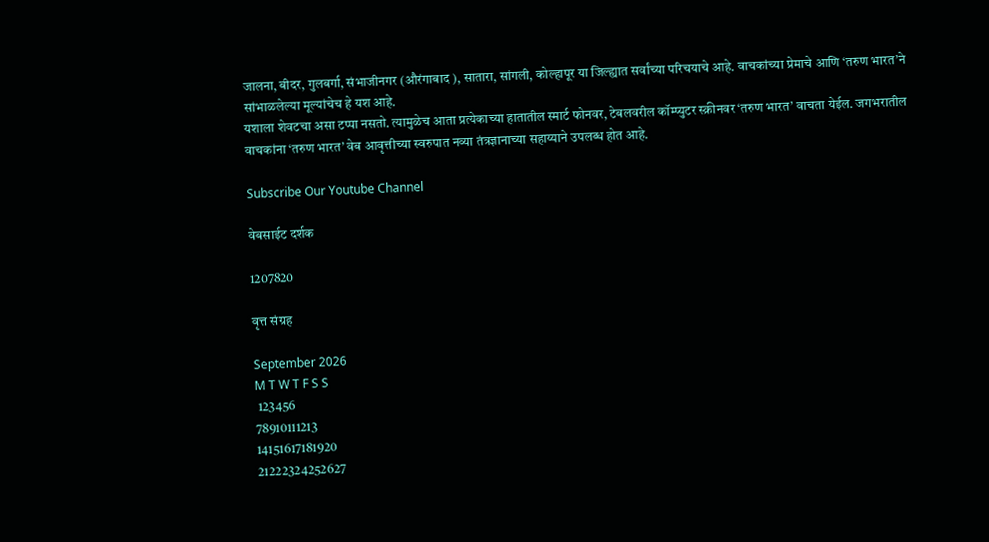जालना, बीदर, गुलबर्गा, संभाजीनगर (औरंगाबाद ), सातारा, सांगली, कोल्हापूर या जिल्ह्यात सर्वांच्या परिचयाचे आहे. वाचकांच्या प्रेमाचे आणि ‘तरुण भारत’ने सांभाळलेल्या मूल्यांचेच हे यश आहे.
यशाला शेवटचा असा टप्पा नसतो. त्यामुळेच आता प्रत्येकाच्या हातातील स्मार्ट फोनवर, टेबलवरील कॉम्प्युटर स्क्रीनवर ‘तरुण भारत’ वाचता येईल. जगभरातील वाचकांना ‘तरुण भारत’ वेब आवृत्तीच्या स्वरुपात नव्या तंत्रज्ञानाच्या सहाय्याने उपलब्ध होत आहे.

Subscribe Our Youtube Channel

वेबसाईट दर्शक

1207820

वृत्त संग्रह

September 2026
M T W T F S S
 123456
78910111213
14151617181920
21222324252627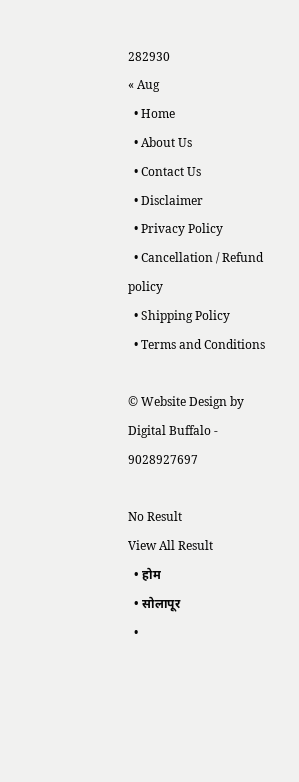282930
« Aug
  • Home
  • About Us
  • Contact Us
  • Disclaimer
  • Privacy Policy
  • Cancellation / Refund policy
  • Shipping Policy
  • Terms and Conditions

© Website Design by Digital Buffalo - 9028927697

No Result
View All Result
  • होम
  • सोलापूर
  •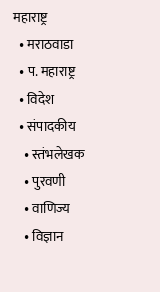महाराष्ट्र
  • मराठवाडा
  • प. महाराष्ट्र
  • विदेश
  • संपादकीय
    • स्तंभलेखक
    • पुरवणी
    • वाणिज्य
    • विज्ञान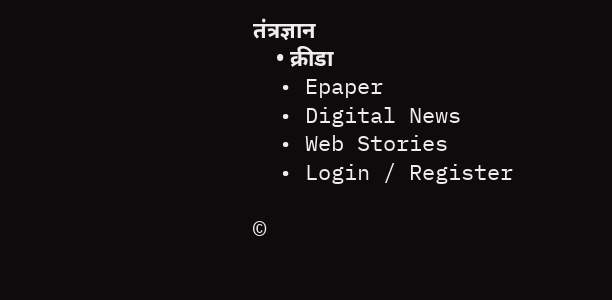तंत्रज्ञान
    • क्रीडा
  • Epaper
  • Digital News
  • Web Stories
  • Login / Register

©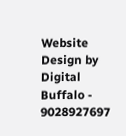Website Design by Digital Buffalo - 9028927697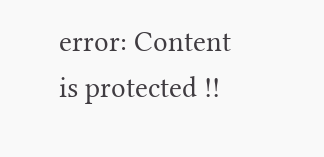error: Content is protected !!